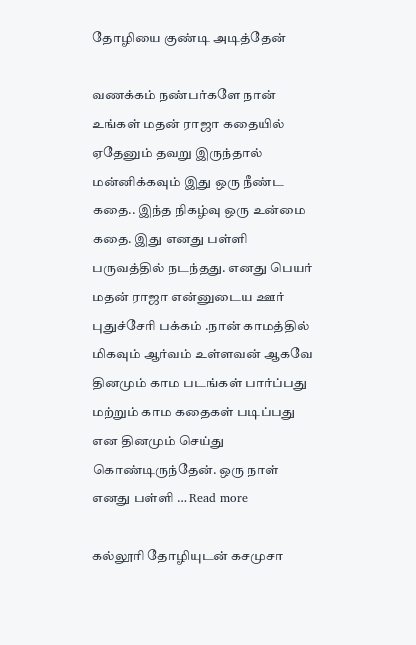தோழியை குண்டி அடித்தேன்

வணக்கம் நண்பர்களே நான் உங்கள் மதன் ராஜா கதையில் ஏதேனும் தவறு இருந்தால் மன்னிக்கவும் இது ஒரு நீண்ட கதை.. இந்த நிகழ்வு ஒரு உன்மை கதை. இது எனது பள்ளி பருவத்தில் நடந்தது. எனது பெயர் மதன் ராஜா என்னுடைய ஊர் புதுச்சேரி பக்கம் .நான் காமத்தில் மிகவும் ஆர்வம் உள்ளவன் ஆகவே தினமும் காம படங்கள் பார்ப்பது மற்றும் காம கதைகள் படிப்பது என தினமும் செய்து கொண்டிருந்தேன். ஒரு நாள் எனது பள்ளி … Read more

கல்லூரி தோழியுடன் கசமுசா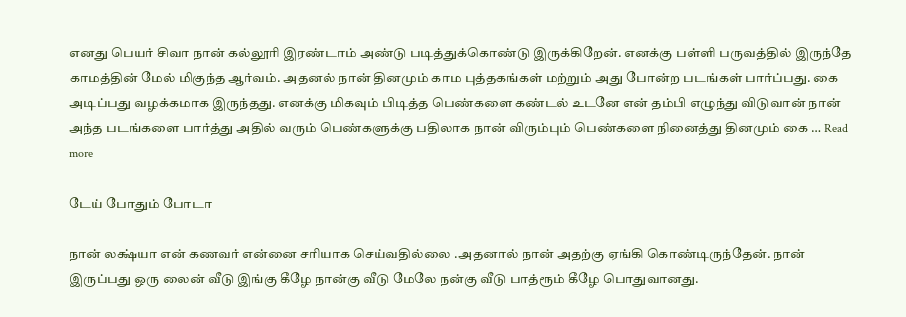எனது பெயர் சிவா நான் கல்லூரி இரண்டாம் அண்டு படித்துக்கொண்டு இருக்கிறேன். எனக்கு பள்ளி பருவத்தில் இருந்தே காமத்தின் மேல் மிகுந்த ஆர்வம். அதனல் நான் தினமும் காம புத்தகங்கள் மற்றும் அது போன்ற படங்கள் பார்ப்பது. கை அடிப்பது வழக்கமாக இருந்தது. எனக்கு மிகவும் பிடித்த பெண்களை கண்டல் உடனே என் தம்பி எழுந்து விடுவான் நான் அந்த படங்களை பார்த்து அதில் வரும் பெண்களுக்கு பதிலாக நான் விரும்பும் பெண்களை நினைத்து தினமும் கை … Read more

டேய் போதும் போடா

நான் லக்ஷ்யா என் கணவர் என்னை சரியாக செய்வதில்லை .அதனால் நான் அதற்கு ஏங்கி கொண்டிருந்தேன். நான் இருப்பது ஒரு லைன் வீடு இங்கு கீழே நான்கு வீடு மேலே நன்கு வீடு பாத்ரூம் கீழே பொதுவானது.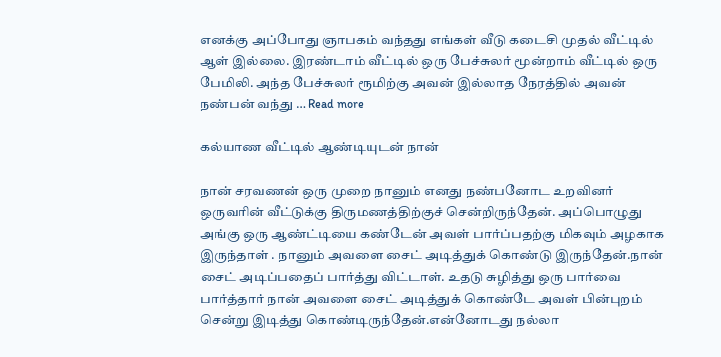எனக்கு அப்போது ஞாபகம் வந்தது எங்கள் வீடு கடைசி முதல் வீட்டில் ஆள் இல்லை. இரண்டாம் வீட்டில் ஒரு பேச்சுலர் மூன்றாம் வீட்டில் ஒரு பேமிலி. அந்த பேச்சுலர் ரூமிற்கு அவன் இல்லாத நேரத்தில் அவன் நண்பன் வந்து … Read more

கல்யாண வீட்டில் ஆண்டியுடன் நான்

நான் சரவணன் ஒரு முறை நானும் எனது நண்பனோட உறவினர் ஒருவரின் வீட்டுக்கு திருமணத்திற்குச் சென்றிருந்தேன். அப்பொழுது அங்கு ஒரு ஆண்ட்டியை கண்டேன் அவள் பார்ப்பதற்கு மிகவும் அழகாக இருந்தாள் . நானும் அவளை சைட் அடித்துக் கொண்டு இருந்தேன்.நான் சைட் அடிப்பதைப் பார்த்து விட்டாள். உதடு சுழித்து ஒரு பார்வை பார்த்தார் நான் அவளை சைட் அடித்துக் கொண்டே அவள் பின்புறம் சென்று இடித்து கொண்டிருந்தேன்.என்னோடது நல்லா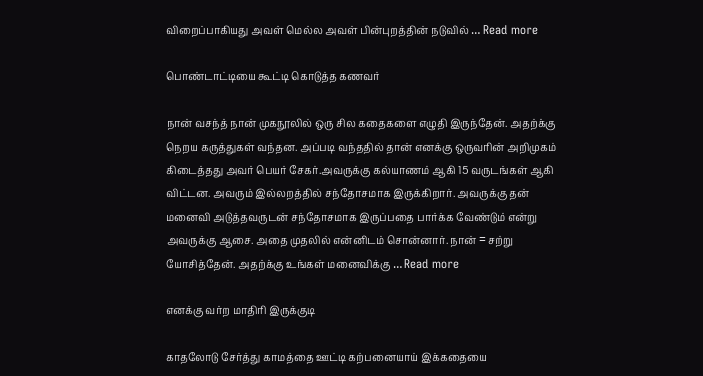விறைப்பாகியது அவள் மெல்ல அவள் பின்புறத்தின் நடுவில் … Read more

பொண்டாட்டியை கூட்டி கொடுத்த கணவர்

நான் வசந்த் நான் முகநூலில் ஒரு சில கதைகளை எழுதி இருந்தேன். அதற்க்கு நெறய கருத்துகள் வந்தன. அப்படி வந்ததில் தான் எனக்கு ஒருவரின் அறிமுகம் கிடைத்தது அவர் பெயர் சேகர்.அவருக்கு கல்யாணம் ஆகி 15 வருடங்கள் ஆகி விட்டன. அவரும் இல்லறத்தில் சந்தோசமாக இருக்கிறார். அவருக்கு தன் மனைவி அடுத்தவருடன் சந்தோசமாக இருப்பதை பார்க்க வேண்டும் என்று அவருக்கு ஆசை. அதை முதலில் என்னிடம் சொன்னார். நான் = சற்று யோசித்தேன். அதற்க்கு உங்கள் மனைவிக்கு … Read more

எனக்கு வர்ற மாதிரி இருக்குடி

காதலோடு சேர்த்து காமத்தை ஊட்டி கற்பனையாய் இக்கதையை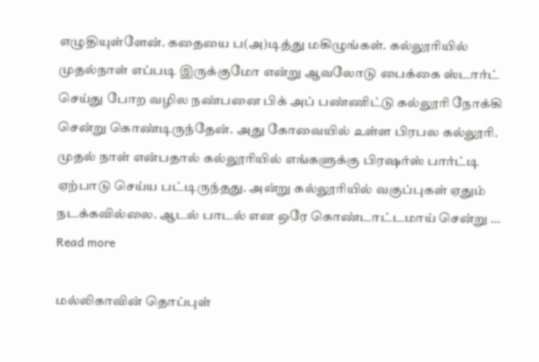எழுதியுள்ளேன். கதையை ப(அ)டித்து மகிழுங்கள். கல்லூரியில் முதல்நாள் எப்படி இருக்குமோ என்று ஆவலோடு பைக்கை ஸ்டார்ட் செய்து போற வழில நண்பனை பிக் அப் பண்ணிட்டு கல்லூரி நோக்கி சென்று கொண்டிருந்தேன். அது கோவையில் உள்ள பிரபல கல்லூரி. முதல் நாள் என்பதால் கல்லூரியில் எங்களுக்கு பிரஷர்ஸ் பார்ட்டி ஏற்பாடு செய்ய பட்டிருந்தது. அன்று கல்லூரியில் வகுப்புகள் ஏதும் நடக்கவில்லை. ஆடல் பாடல் என ஒரே கொண்டாட்டமாய் சென்று … Read more

மல்லிகாவின் தொப்புள்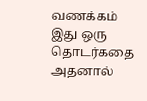வணக்கம் இது ஒரு தொடர்கதை அதனால்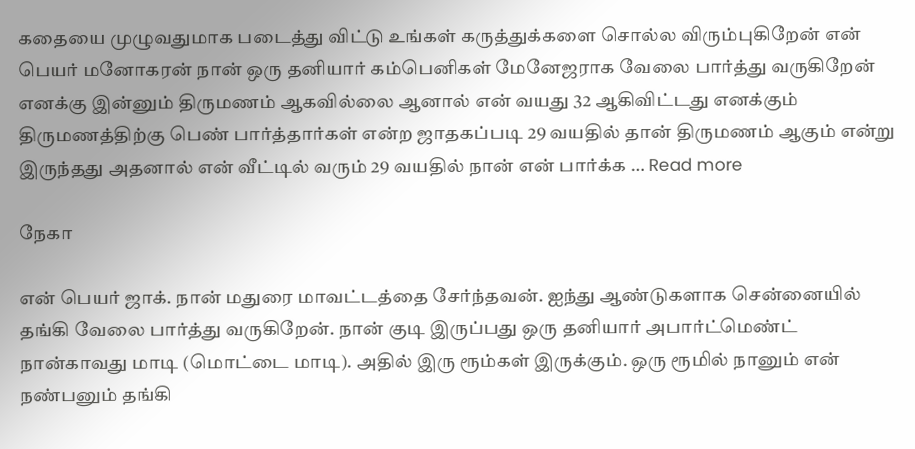கதையை முழுவதுமாக படைத்து விட்டு உங்கள் கருத்துக்களை சொல்ல விரும்புகிறேன் என் பெயர் மனோகரன் நான் ஒரு தனியார் கம்பெனிகள் மேனேஜராக வேலை பார்த்து வருகிறேன் எனக்கு இன்னும் திருமணம் ஆகவில்லை ஆனால் என் வயது 32 ஆகிவிட்டது எனக்கும் திருமணத்திற்கு பெண் பார்த்தார்கள் என்ற ஜாதகப்படி 29 வயதில் தான் திருமணம் ஆகும் என்று இருந்தது அதனால் என் வீட்டில் வரும் 29 வயதில் நான் என் பார்க்க … Read more

நேகா

என் பெயர் ஜாக். நான் மதுரை மாவட்டத்தை சேர்ந்தவன். ஐந்து ஆண்டுகளாக சென்னையில் தங்கி வேலை பார்த்து வருகிறேன். நான் குடி இருப்பது ஒரு தனியார் அபார்ட்மெண்ட் நான்காவது மாடி (மொட்டை மாடி). அதில் இரு ரூம்கள் இருக்கும். ஒரு ரூமில் நானும் என் நண்பனும் தங்கி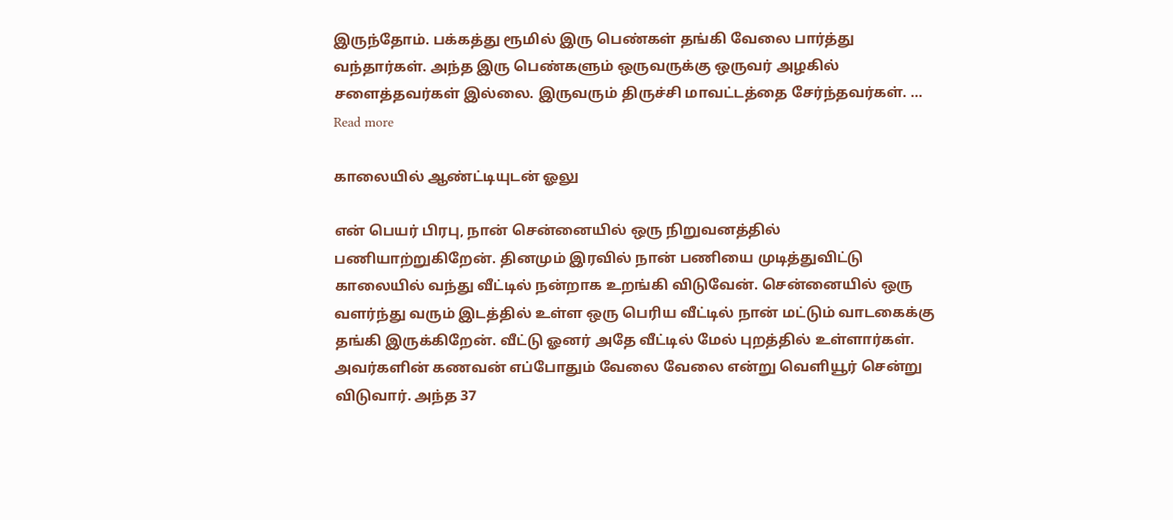இருந்தோம். பக்கத்து ரூமில் இரு பெண்கள் தங்கி வேலை பார்த்து வந்தார்கள். அந்த இரு பெண்களும் ஒருவருக்கு ஒருவர் அழகில் சளைத்தவர்கள் இல்லை. இருவரும் திருச்சி மாவட்டத்தை சேர்ந்தவர்கள். … Read more

காலையில் ஆண்ட்டியுடன் ஓலு

என் பெயர் பிரபு, நான் சென்னையில் ஒரு நிறுவனத்தில் பணியாற்றுகிறேன். தினமும் இரவில் நான் பணியை முடித்துவிட்டு காலையில் வந்து வீட்டில் நன்றாக உறங்கி விடுவேன். சென்னையில் ஒரு வளர்ந்து வரும் இடத்தில் உள்ள ஒரு பெரிய வீட்டில் நான் மட்டும் வாடகைக்கு தங்கி இருக்கிறேன். வீட்டு ஓனர் அதே வீட்டில் மேல் புறத்தில் உள்ளார்கள். அவர்களின் கணவன் எப்போதும் வேலை வேலை என்று வெளியூர் சென்று விடுவார். அந்த 37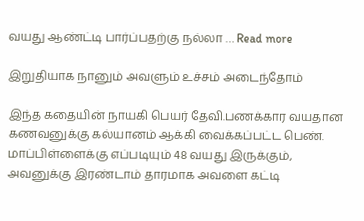வயது ஆண்ட்டி பார்ப்பதற்கு நல்லா … Read more

இறுதியாக நானும் அவளும் உச்சம் அடைந்தோம்

இந்த கதையின் நாயகி பெயர் தேவி.பணக்கார வயதான கணவனுக்கு கல்யானம் ஆக்கி வைக்கப்பட்ட பெண். மாப்பிள்ளைக்கு எப்படியும் 48 வயது இருக்கும், அவனுக்கு இரண்டாம் தாரமாக அவளை கட்டி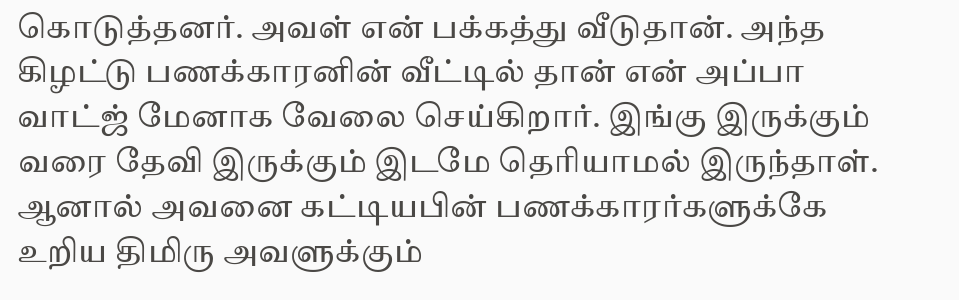கொடுத்தனர். அவள் என் பக்கத்து வீடுதான். அந்த கிழட்டு பணக்காரனின் வீட்டில் தான் என் அப்பா வாட்ஜ் மேனாக வேலை செய்கிறார். இங்கு இருக்கும் வரை தேவி இருக்கும் இடமே தெரியாமல் இருந்தாள். ஆனால் அவனை கட்டியபின் பணக்காரர்களுக்கே உறிய திமிரு அவளுக்கும்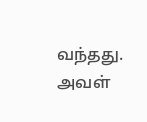வந்தது. அவள்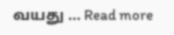வயது … Read more